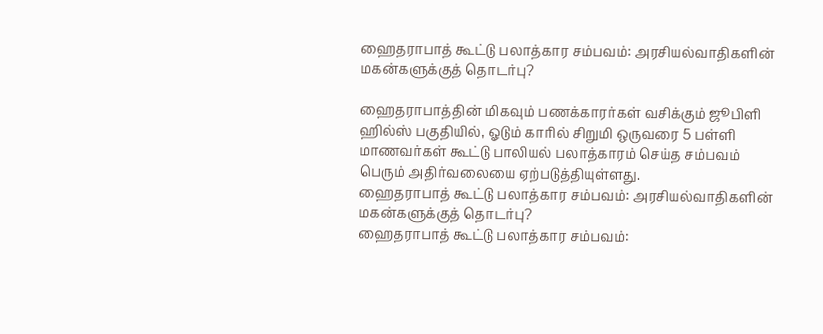ஹைதராபாத் கூட்டு பலாத்கார சம்பவம்: அரசியல்வாதிகளின் மகன்களுக்குத் தொடர்பு?

ஹைதராபாத்தின் மிகவும் பணக்காரர்கள் வசிக்கும் ஜூபிளி ஹில்ஸ் பகுதியில், ஓடும் காரில் சிறுமி ஒருவரை 5 பள்ளி மாணவர்கள் கூட்டு பாலியல் பலாத்காரம் செய்த சம்பவம் பெரும் அதிர்வலையை ஏற்படுத்தியுள்ளது.
ஹைதராபாத் கூட்டு பலாத்கார சம்பவம்: அரசியல்வாதிகளின் மகன்களுக்குத் தொடர்பு?
ஹைதராபாத் கூட்டு பலாத்கார சம்பவம்: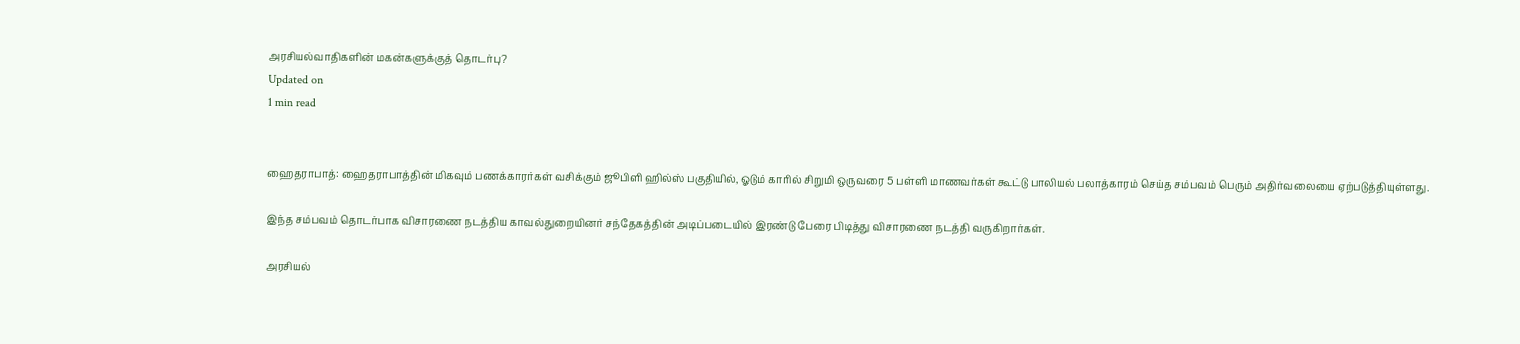அரசியல்வாதிகளின் மகன்களுக்குத் தொடர்பு?
Updated on
1 min read


ஹைதராபாத்: ஹைதராபாத்தின் மிகவும் பணக்காரர்கள் வசிக்கும் ஜூபிளி ஹில்ஸ் பகுதியில், ஓடும் காரில் சிறுமி ஒருவரை 5 பள்ளி மாணவர்கள் கூட்டு பாலியல் பலாத்காரம் செய்த சம்பவம் பெரும் அதிர்வலையை ஏற்படுத்தியுள்ளது.

இந்த சம்பவம் தொடர்பாக விசாரணை நடத்திய காவல்துறையினர் சந்தேகத்தின் அடிப்படையில் இரண்டு பேரை பிடித்து விசாரணை நடத்தி வருகிறார்கள்.

அரசியல்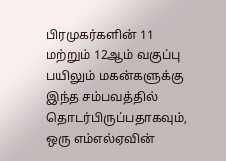பிரமுகர்களின் 11 மற்றும் 12ஆம் வகுப்பு பயிலும் மகன்களுக்கு இந்த சம்பவத்தில் தொடர்பிருப்பதாகவும், ஒரு எம்எல்ஏவின்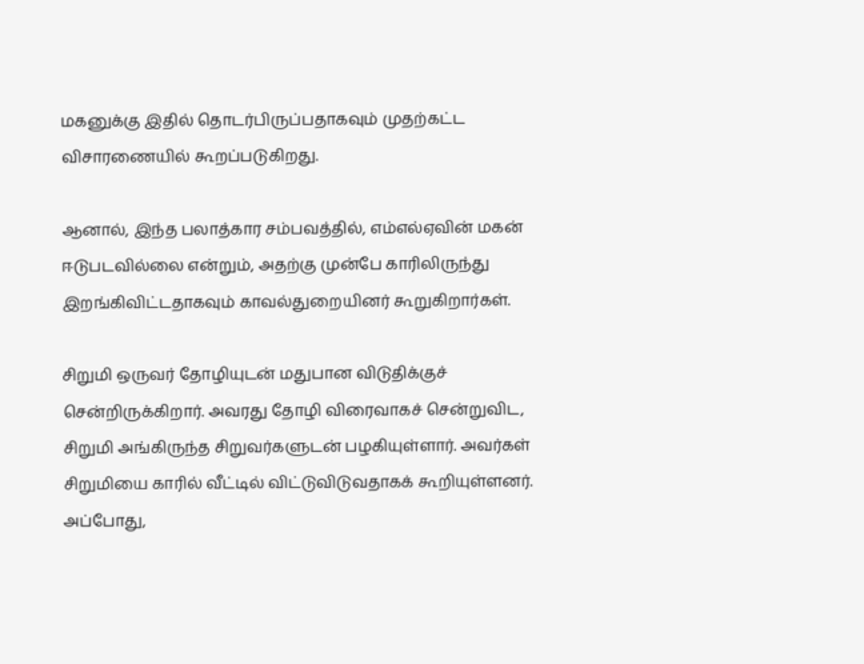மகனுக்கு இதில் தொடர்பிருப்பதாகவும் முதற்கட்ட விசாரணையில் கூறப்படுகிறது.

ஆனால், இந்த பலாத்கார சம்பவத்தில், எம்எல்ஏவின் மகன் ஈடுபடவில்லை என்றும், அதற்கு முன்பே காரிலிருந்து இறங்கிவிட்டதாகவும் காவல்துறையினர் கூறுகிறார்கள்.

சிறுமி ஒருவர் தோழியுடன் மதுபான விடுதிக்குச் சென்றிருக்கிறார். அவரது தோழி விரைவாகச் சென்றுவிட, சிறுமி அங்கிருந்த சிறுவர்களுடன் பழகியுள்ளார். அவர்கள் சிறுமியை காரில் வீட்டில் விட்டுவிடுவதாகக் கூறியுள்ளனர். அப்போது,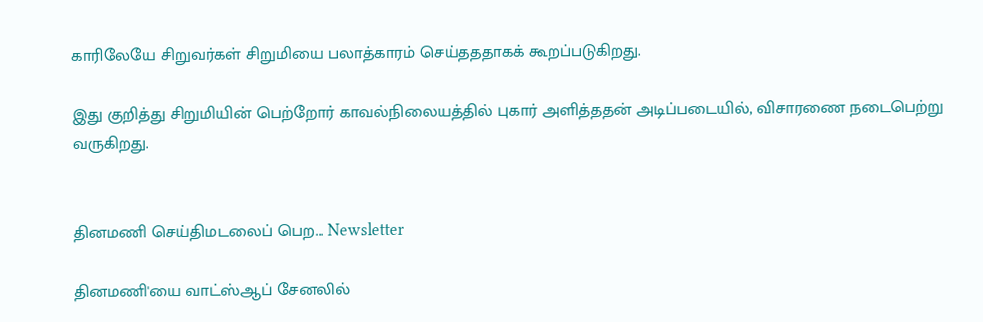காரிலேயே சிறுவர்கள் சிறுமியை பலாத்காரம் செய்தததாகக் கூறப்படுகிறது.

இது குறித்து சிறுமியின் பெற்றோர் காவல்நிலையத்தில் புகார் அளித்ததன் அடிப்படையில், விசாரணை நடைபெற்று வருகிறது.


தினமணி செய்திமடலைப் பெற... Newsletter

தினமணி'யை வாட்ஸ்ஆப் சேனலில்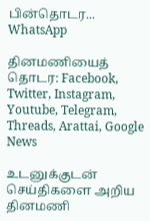பின்தொடர... WhatsApp

தினமணியைத் தொடர: Facebook, Twitter, Instagram, Youtube, Telegram, Threads, Arattai, Google News

உடனுக்குடன் செய்திகளை அறிய தினமணி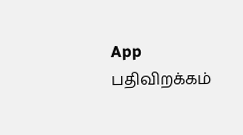App பதிவிறக்கம்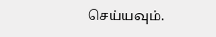செய்யவும்.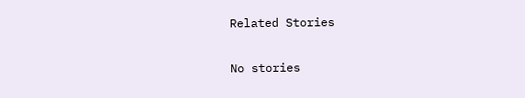Related Stories

No stories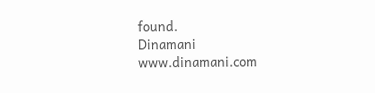found.
Dinamani
www.dinamani.com